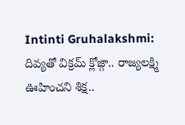Intinti Gruhalakshmi: దివ్యతో విక్రమ్ క్లోజ్గా.. రాజ్యలక్ష్మి ఊహించని శిక్ష..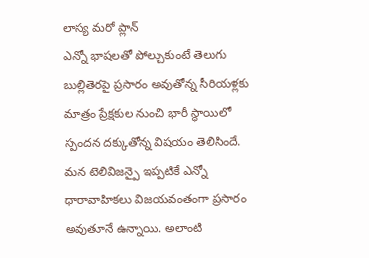లాస్య మరో ప్లాన్
ఎన్నో భాషలతో పోల్చుకుంటే తెలుగు బుల్లితెరపై ప్రసారం అవుతోన్న సీరియళ్లకు మాత్రం ప్రేక్షకుల నుంచి భారీ స్థాయిలో స్పందన దక్కుతోన్న విషయం తెలిసిందే. మన టెలివిజన్పై ఇప్పటికే ఎన్నో ధారావాహికలు విజయవంతంగా ప్రసారం అవుతూనే ఉన్నాయి. అలాంటి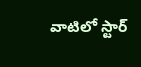వాటిలో స్టార్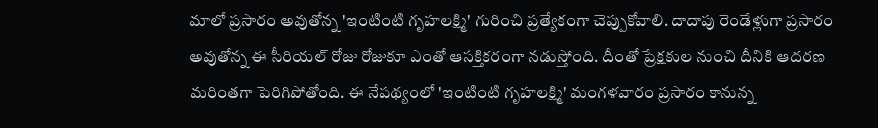మాలో ప్రసారం అవుతోన్న 'ఇంటింటి గృహలక్ష్మి' గురించి ప్రత్యేకంగా చెప్పుకోవాలి. దాదాపు రెండేళ్లుగా ప్రసారం అవుతోన్న ఈ సీరియల్ రోజు రోజుకూ ఎంతో ఆసక్తికరంగా నడుస్తోంది. దీంతో ప్రేక్షకుల నుంచి దీనికి ఆదరణ మరింతగా పెరిగిపోతోంది. ఈ నేపథ్యంలో 'ఇంటింటి గృహలక్ష్మి' మంగళవారం ప్రసారం కానున్న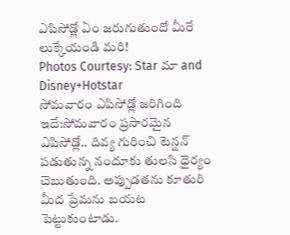ఎపిసోడ్లో ఏం జరుగుతుందో మీరే లుక్కేయండి మరి!
Photos Courtesy: Star మా and Disney+Hotstar
సోమవారం ఎపిసోడ్లో జరిగింది ఇదే:సోమవారం ప్రసారమైన ఎపిసోడ్లో.. దివ్య గురించి టెన్షన్ పడుతున్న నందూకు తులసి ధైర్యం చెబుతుంది. అప్పుడతను కూతురి మీద ప్రేమను బయట పెట్టుకుంటాడు.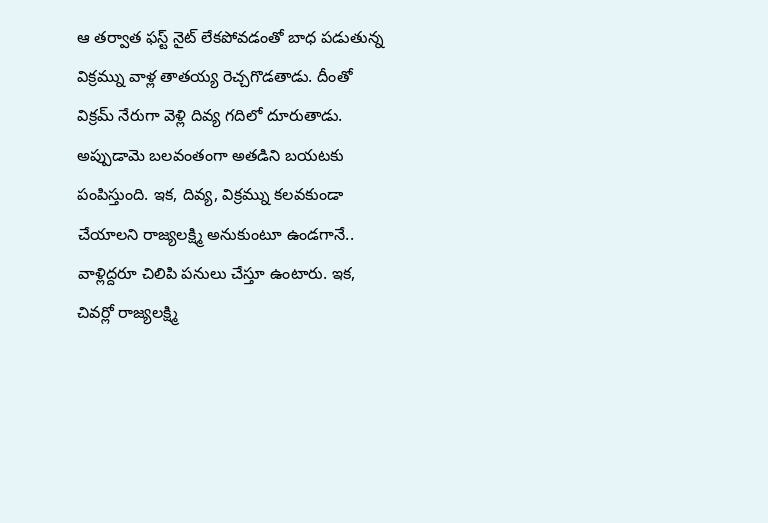ఆ తర్వాత ఫస్ట్ నైట్ లేకపోవడంతో బాధ పడుతున్న విక్రమ్ను వాళ్ల తాతయ్య రెచ్చగొడతాడు. దీంతో విక్రమ్ నేరుగా వెళ్లి దివ్య గదిలో దూరుతాడు. అప్పుడామె బలవంతంగా అతడిని బయటకు పంపిస్తుంది. ఇక, దివ్య, విక్రమ్ను కలవకుండా చేయాలని రాజ్యలక్ష్మి అనుకుంటూ ఉండగానే.. వాళ్లిద్దరూ చిలిపి పనులు చేస్తూ ఉంటారు. ఇక, చివర్లో రాజ్యలక్ష్మి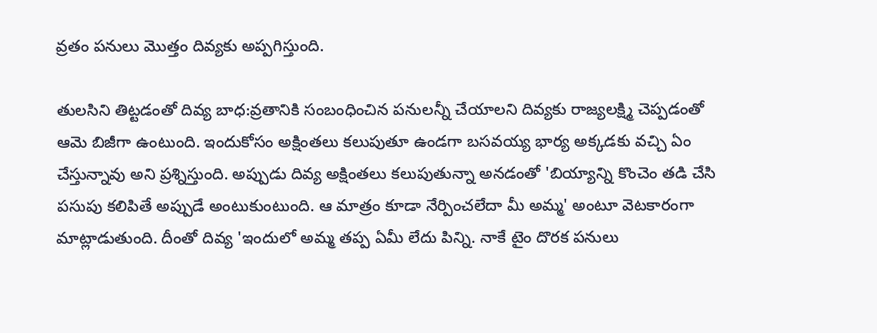వ్రతం పనులు మొత్తం దివ్యకు అప్పగిస్తుంది.

తులసిని తిట్టడంతో దివ్య బాధ:వ్రతానికి సంబంధించిన పనులన్నీ చేయాలని దివ్యకు రాజ్యలక్ష్మి చెప్పడంతో ఆమె బిజీగా ఉంటుంది. ఇందుకోసం అక్షింతలు కలుపుతూ ఉండగా బసవయ్య భార్య అక్కడకు వచ్చి ఏం చేస్తున్నావు అని ప్రశ్నిస్తుంది. అప్పుడు దివ్య అక్షింతలు కలుపుతున్నా అనడంతో 'బియ్యాన్ని కొంచెం తడి చేసి పసుపు కలిపితే అప్పుడే అంటుకుంటుంది. ఆ మాత్రం కూడా నేర్పించలేదా మీ అమ్మ' అంటూ వెటకారంగా మాట్లాడుతుంది. దీంతో దివ్య 'ఇందులో అమ్మ తప్ప ఏమీ లేదు పిన్ని. నాకే టైం దొరక పనులు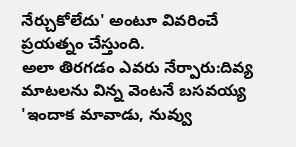నేర్చుకోలేదు' అంటూ వివరించే ప్రయత్నం చేస్తుంది.
అలా తిరగడం ఎవరు నేర్పారు:దివ్య మాటలను విన్న వెంటనే బసవయ్య 'ఇందాక మావాడు, నువ్వు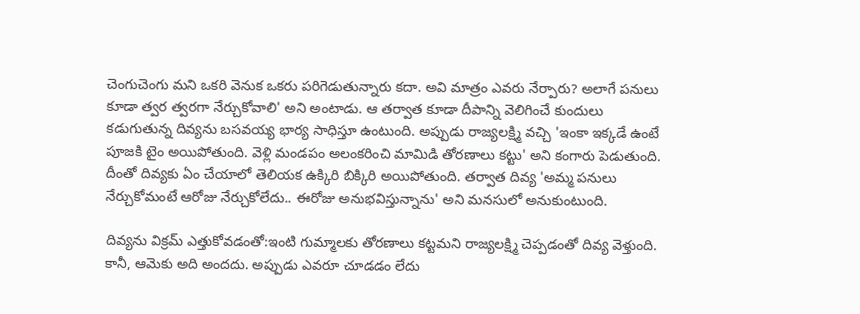చెంగుచెంగు మని ఒకరి వెనుక ఒకరు పరిగెడుతున్నారు కదా. అవి మాత్రం ఎవరు నేర్పారు? అలాగే పనులు కూడా త్వర త్వరగా నేర్చుకోవాలి' అని అంటాడు. ఆ తర్వాత కూడా దీపాన్ని వెలిగించే కుందులు కడుగుతున్న దివ్యను బసవయ్య భార్య సాధిస్తూ ఉంటుంది. అప్పుడు రాజ్యలక్ష్మి వచ్చి 'ఇంకా ఇక్కడే ఉంటే పూజకి టైం అయిపోతుంది. వెళ్లి మండపం అలంకరించి మామిడి తోరణాలు కట్టు' అని కంగారు పెడుతుంది. దీంతో దివ్యకు ఏం చేయాలో తెలియక ఉక్కిరి బిక్కిరి అయిపోతుంది. తర్వాత దివ్య 'అమ్మ పనులు నేర్చుకోమంటే ఆరోజు నేర్చుకోలేదు.. ఈరోజు అనుభవిస్తున్నాను' అని మనసులో అనుకుంటుంది.

దివ్యను విక్రమ్ ఎత్తుకోవడంతో:ఇంటి గుమ్మాలకు తోరణాలు కట్టమని రాజ్యలక్ష్మి చెప్పడంతో దివ్య వెళ్తుంది. కానీ, ఆమెకు అది అందదు. అప్పుడు ఎవరూ చూడడం లేదు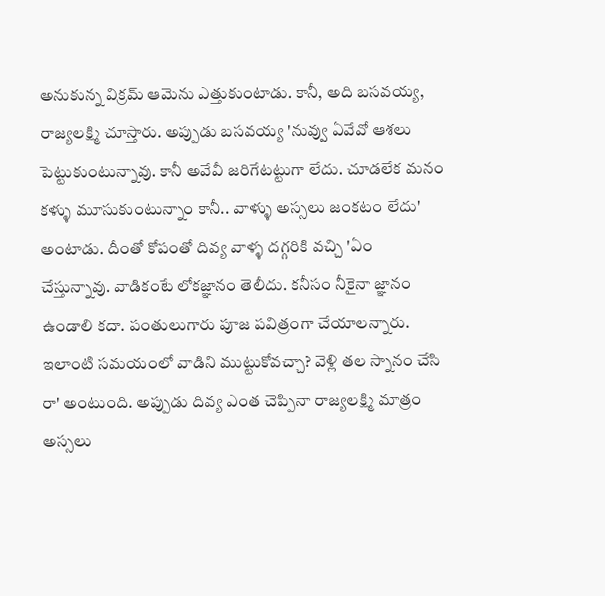అనుకున్న విక్రమ్ ఆమెను ఎత్తుకుంటాడు. కానీ, అది బసవయ్య, రాజ్యలక్ష్మి చూస్తారు. అప్పుడు బసవయ్య 'నువ్వు ఏవేవో ఆశలు పెట్టుకుంటున్నావు. కానీ అవేవీ జరిగేటట్టుగా లేదు. చూడలేక మనం కళ్ళు మూసుకుంటున్నాం కానీ.. వాళ్ళు అస్సలు జంకటం లేదు' అంటాడు. దీంతో కోపంతో దివ్య వాళ్ళ దగ్గరికి వచ్చి 'ఏం చేస్తున్నావు. వాడికంటే లోకజ్ఞానం తెలీదు. కనీసం నీకైనా జ్ఞానం ఉండాలి కదా. పంతులుగారు పూజ పవిత్రంగా చేయాలన్నారు. ఇలాంటి సమయంలో వాడిని ముట్టుకోవచ్చా? వెళ్లి తల స్నానం చేసి రా' అంటుంది. అప్పుడు దివ్య ఎంత చెప్పినా రాజ్యలక్ష్మి మాత్రం అస్సలు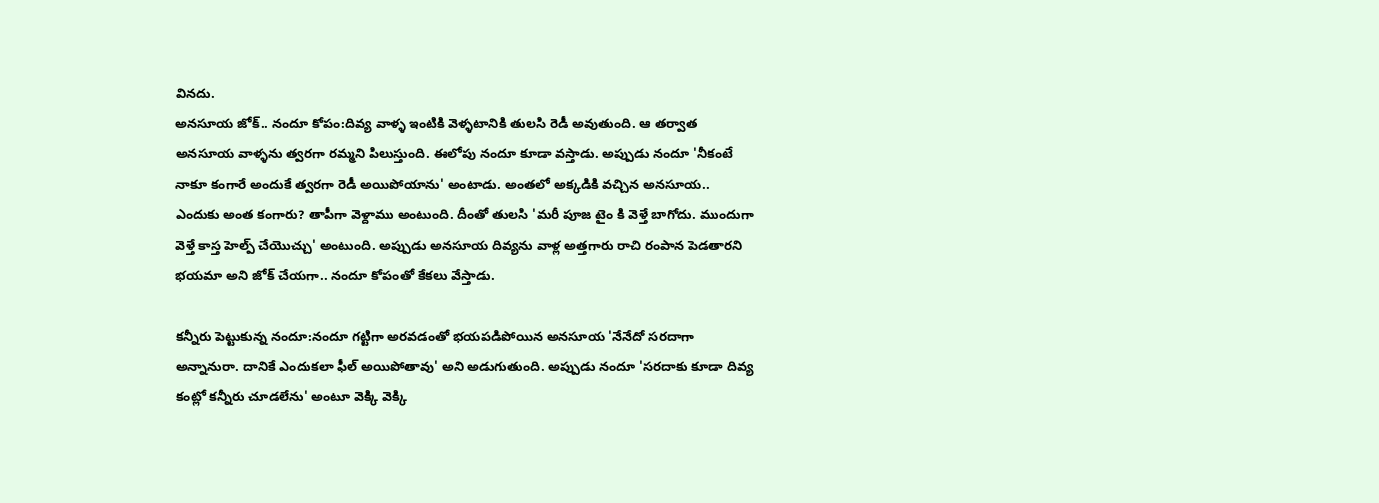వినదు.
అనసూయ జోక్.. నందూ కోపం:దివ్య వాళ్ళ ఇంటికి వెళ్ళటానికి తులసి రెడీ అవుతుంది. ఆ తర్వాత అనసూయ వాళ్ళను త్వరగా రమ్మని పిలుస్తుంది. ఈలోపు నందూ కూడా వస్తాడు. అప్పుడు నందూ 'నీకంటే నాకూ కంగారే అందుకే త్వరగా రెడీ అయిపోయాను' అంటాడు. అంతలో అక్కడికి వచ్చిన అనసూయ.. ఎందుకు అంత కంగారు? తాపీగా వెళ్దాము అంటుంది. దీంతో తులసి 'మరీ పూజ టైం కి వెళ్తే బాగోదు. ముందుగా వెళ్తే కాస్త హెల్ప్ చేయొచ్చు' అంటుంది. అప్పుడు అనసూయ దివ్యను వాళ్ల అత్తగారు రాచి రంపాన పెడతారని భయమా అని జోక్ చేయగా.. నందూ కోపంతో కేకలు వేస్తాడు.

కన్నీరు పెట్టుకున్న నందూ:నందూ గట్టిగా అరవడంతో భయపడిపోయిన అనసూయ 'నేనేదో సరదాగా అన్నానురా. దానికే ఎందుకలా ఫీల్ అయిపోతావు' అని అడుగుతుంది. అప్పుడు నందూ 'సరదాకు కూడా దివ్య కంట్లో కన్నీరు చూడలేను' అంటూ వెక్కి వెక్కి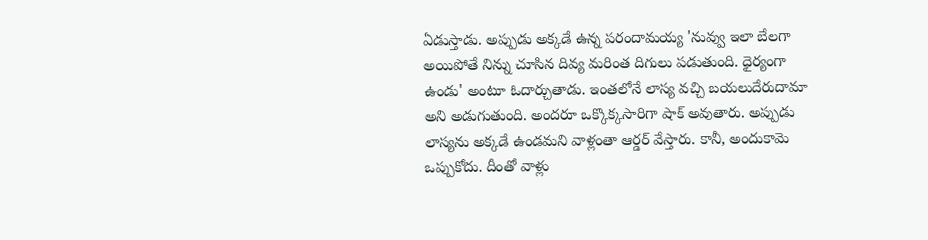ఏడుస్తాడు. అప్పుడు అక్కడే ఉన్న పరందామయ్య 'నువ్వు ఇలా బేలగా అయిపోతే నిన్ను చూసిన దివ్య మరింత దిగులు పడుతుంది. ధైర్యంగా ఉండు' అంటూ ఓదార్చుతాడు. ఇంతలోనే లాస్య వచ్చి బయలుదేరుదామా అని అడుగుతుంది. అందరూ ఒక్కొక్కసారిగా షాక్ అవుతారు. అప్పుడు లాస్యను అక్కడే ఉండమని వాళ్లంతా ఆర్డర్ వేస్తారు. కానీ, అందుకామె ఒప్పుకోదు. దీంతో వాళ్లు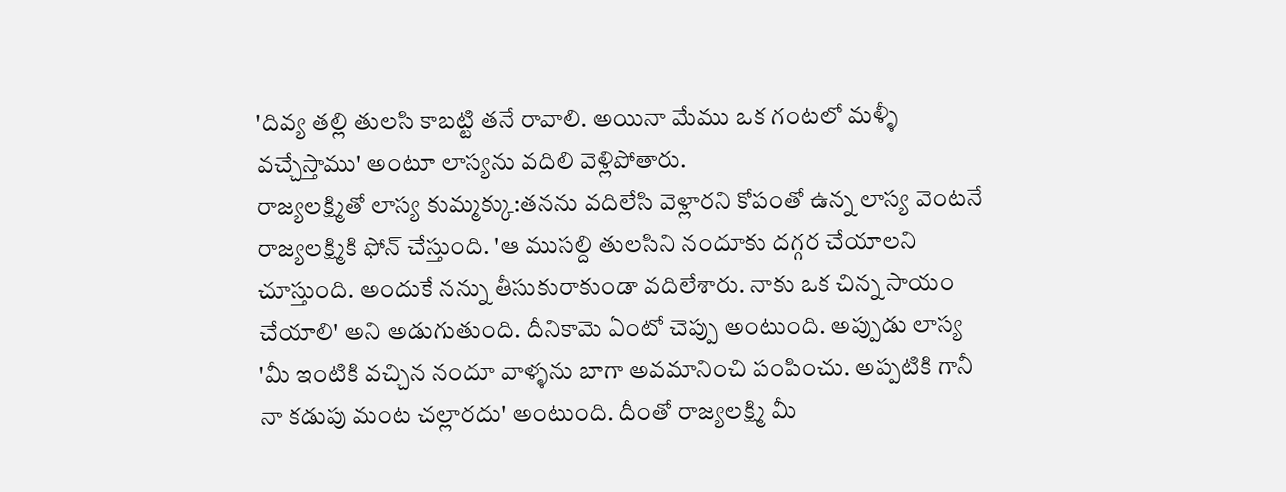'దివ్య తల్లి తులసి కాబట్టి తనే రావాలి. అయినా మేము ఒక గంటలో మళ్ళీ వచ్చేస్తాము' అంటూ లాస్యను వదిలి వెళ్లిపోతారు.
రాజ్యలక్ష్మితో లాస్య కుమ్మక్కు:తనను వదిలేసి వెళ్లారని కోపంతో ఉన్న లాస్య వెంటనే రాజ్యలక్ష్మికి ఫోన్ చేస్తుంది. 'ఆ ముసల్ది తులసిని నందూకు దగ్గర చేయాలని చూస్తుంది. అందుకే నన్ను తీసుకురాకుండా వదిలేశారు. నాకు ఒక చిన్న సాయం చేయాలి' అని అడుగుతుంది. దీనికామె ఏంటో చెప్పు అంటుంది. అప్పుడు లాస్య 'మీ ఇంటికి వచ్చిన నందూ వాళ్ళను బాగా అవమానించి పంపించు. అప్పటికి గానీ నా కడుపు మంట చల్లారదు' అంటుంది. దీంతో రాజ్యలక్ష్మి మీ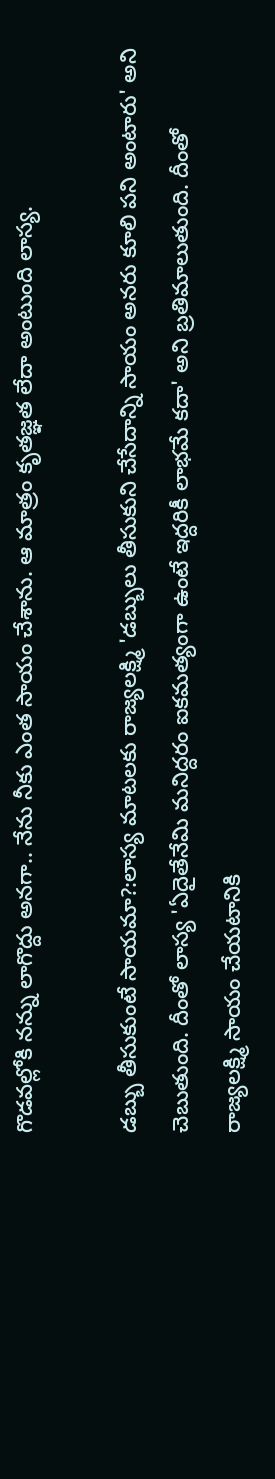గొడవల్లోకి నన్ను లాగొద్దు అనగా.. నేను నీకు ఎంత సాయం చేశాను. ఆ మాత్రం కృతజ్ఞత లేదా అంటుంది లాస్య.

డబ్బు తీసుకుంటే సాయమా?:లాస్య మాటలకు రాజ్యలక్ష్మి 'డబ్బులు తీసుకుని చేసేదాన్ని సాయం అనరు కూలి పని అంటారు' అని చెబుతుంది. దీంతో లాస్య 'ఏదైతేనేమి మనిద్దరం ఐకమత్యంగా ఉంటే ఇద్దరికీ లాభమే కదా' అని బ్రతిమాలుతుంది. దీంతో రాజ్యలక్ష్మి సాయం చేయటానికి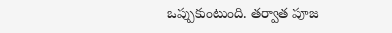ఒప్పుకుంటుంది. తర్వాత పూజ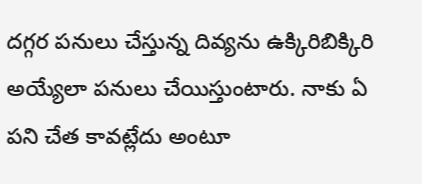దగ్గర పనులు చేస్తున్న దివ్యను ఉక్కిరిబిక్కిరి అయ్యేలా పనులు చేయిస్తుంటారు. నాకు ఏ పని చేత కావట్లేదు అంటూ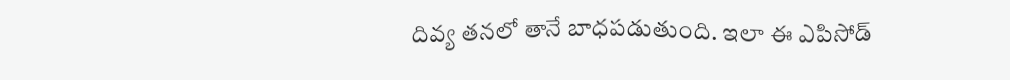దివ్య తనలో తానే బాధపడుతుంది. ఇలా ఈ ఎపిసోడ్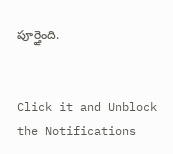పూర్తైంది.


Click it and Unblock the Notifications